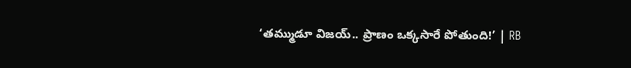‘తమ్ముడూ విజయ్‌.. ప్రాణం ఒక్కసారే పోతుంది!’ | RB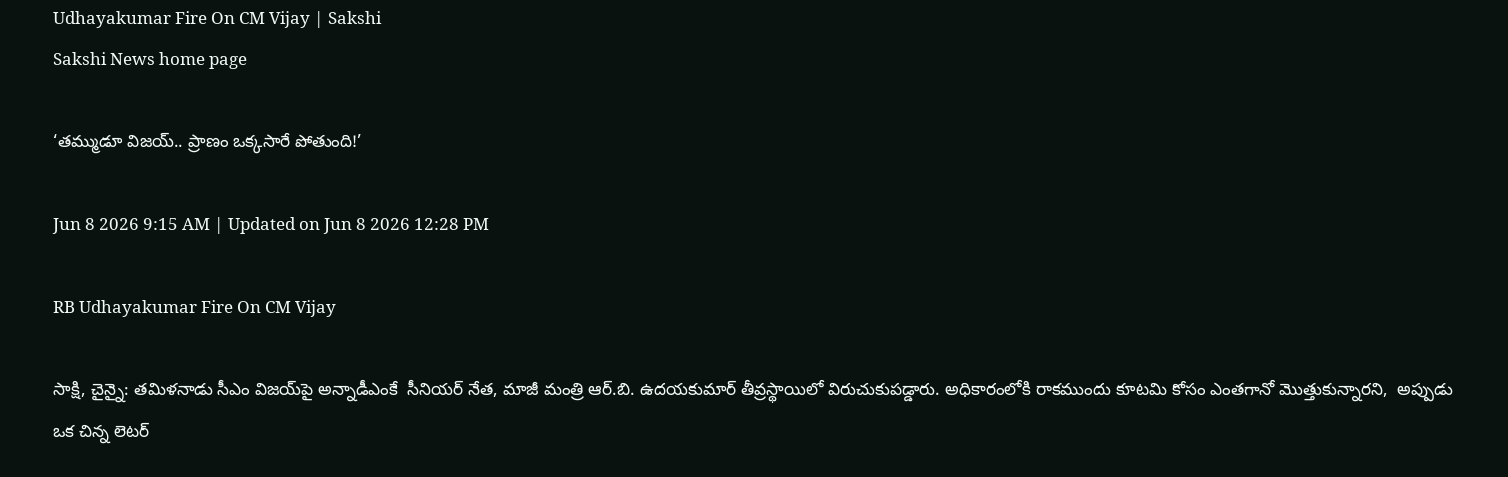Udhayakumar Fire On CM Vijay | Sakshi
Sakshi News home page

‘తమ్ముడూ విజయ్‌.. ప్రాణం ఒక్కసారే పోతుంది!’

Jun 8 2026 9:15 AM | Updated on Jun 8 2026 12:28 PM

RB Udhayakumar Fire On CM Vijay

సాక్షి, చైన్నై: తమిళనాడు సీఎం విజయ్‌పై అన్నాడీఎంకే  సీనియర్‌ నేత, మాజీ మంత్రి ఆర్‌.బి. ఉదయకుమార్‌ తీవ్రస్థాయిలో విరుచుకుపడ్డారు. అధికారంలోకి రాకముందు కూటమి కోసం ఎంతగానో మొత్తుకున్నారని,  అప్పుడు ఒక చిన్న లెటర్‌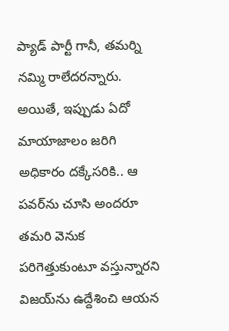ప్యాడ్‌ పార్టీ గానీ, తమర్ని నమ్మి రాలేదరన్నారు. అయితే, ఇప్పుడు ఏదో మాయాజాలం జరిగి అధికారం దక్కేసరికి.. ఆ పవర్‌ను చూసి అందరూ తమరి వెనుక పరిగెత్తుకుంటూ వస్తున్నారని  విజయ్‌ను ఉద్దేశించి ఆయన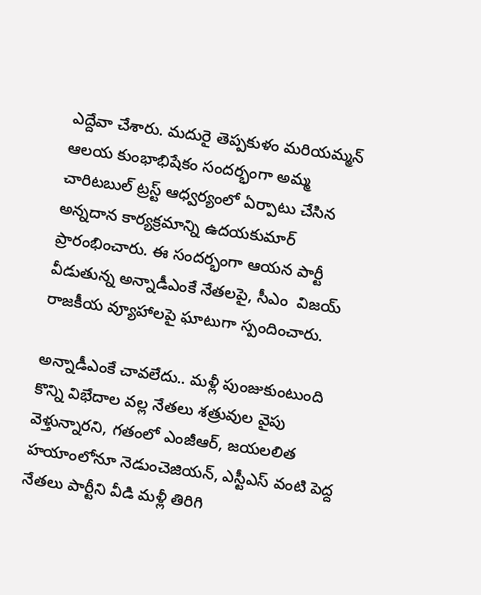ఎద్దేవా చేశారు. మదురై తెప్పకుళం మరియమ్మన్‌ ఆలయ కుంభాభిషేకం సందర్భంగా అమ్మ చారిటబుల్‌ ట్రస్ట్‌ ఆధ్వర్యంలో ఏర్పాటు చేసిన అన్నదాన కార్యక్రమాన్ని ఉదయకుమార్‌ ప్రారంభించారు. ఈ సందర్భంగా ఆయన పార్టీ వీడుతున్న అన్నాడీఎంకే నేతలపై, సీఎం  విజయ్‌ రాజకీయ వ్యూహాలపై ఘాటుగా స్పందించారు.

అన్నాడీఎంకే చావలేదు.. మళ్లీ పుంజుకుంటుంది
కొన్ని విభేదాల వల్ల నేతలు శత్రువుల వైపు వెళ్తున్నారని, గతంలో ఎంజీఆర్, జయలలిత హయాంలోనూ నెడుంచెజియన్, ఎస్టీఎస్‌ వంటి పెద్ద నేతలు పార్టీని వీడి మళ్లీ తిరిగి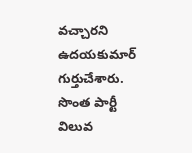వచ్చారని ఉదయకుమార్‌ గుర్తుచేశారు. సొంత పార్టీ  విలువ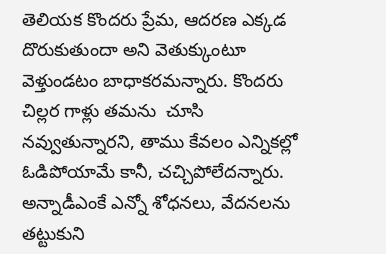తెలియక కొందరు ప్రేమ, ఆదరణ ఎక్కడ దొరుకుతుందా అని వెతుక్కుంటూ వెళ్తుండటం బాధాకరమన్నారు. కొందరు చిల్లర గాళ్లు తమను  చూసి నవ్వుతున్నారని, తాము కేవలం ఎన్నికల్లో ఓడిపోయామే కానీ, చచ్చిపోలేదన్నారు. అన్నాడీఎంకే ఎన్నో శోధనలు, వేదనలను తట్టుకుని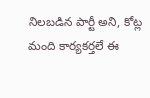నిలబడిన పార్టీ అని, కోట్ల మంది కార్యకర్తలే ఈ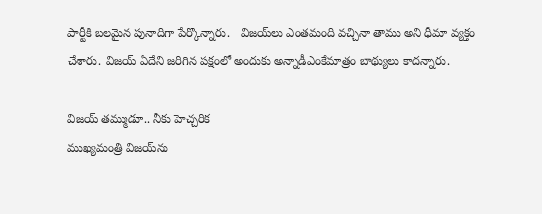పార్టీకి బలమైన పునాదిగా పేర్కొన్నారు.   విజయ్‌లు ఎంతమంది వచ్చినా తాము అని ధీమా వ్యక్తం చేశారు. విజయ్‌ ఏదేని జరిగిన పక్షంలో అందుకు అన్నాడీఎంకేమాత్రం బాథ్యులు కాదన్నారు.

విజయ్‌ తమ్ముడూ.. నీకు హెచ్చరిక
ముఖ్యమంత్రి విజయ్‌ను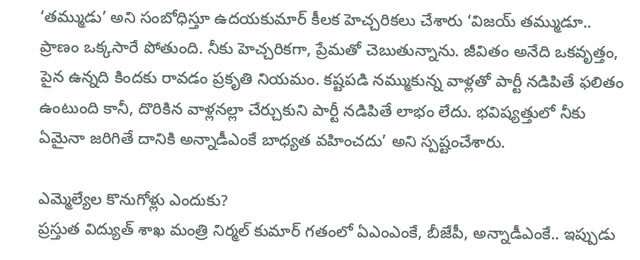‘తమ్ముడు’ అని సంబోధిస్తూ ఉదయకుమార్‌ కీలక హెచ్చరికలు చేశారు ‘విజయ్‌ తమ్ముడూ.. ప్రాణం ఒక్కసారే పోతుంది. నీకు హెచ్చరికగా, ప్రేమతో చెబుతున్నాను. జీవితం అనేది ఒకవృత్తం, పైన ఉన్నది కిందకు రావడం ప్రకృతి నియమం. కష్టపడి నమ్ముకున్న వాళ్లతో పార్టీ నడిపితే ఫలితం ఉంటుంది కానీ, దొరికిన వాళ్లనల్లా చేర్చుకుని పార్టీ నడిపితే లాభం లేదు. భవిష్యత్తులో నీకు ఏమైనా జరిగితే దానికి అన్నాడీఎంకే బాధ్యత వహించదు’ అని స్పష్టంచేశారు.

ఎమ్మెల్యేల కొనుగోళ్లు ఎందుకు?
ప్రస్తుత విద్యుత్‌ శాఖ మంత్రి నిర్మల్‌ కుమార్‌ గతంలో ఏఎంఎంకే, బీజేపీ, అన్నాడీఎంకే.. ఇప్పుడు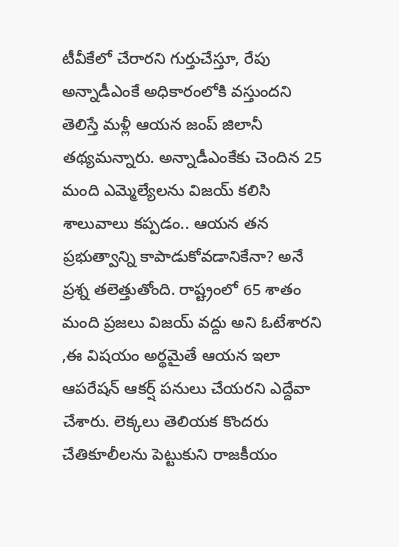టీవీకేలో చేరారని గుర్తుచేస్తూ, రేపు అన్నాడీఎంకే అధికారంలోకి వస్తుందని తెలిస్తే మళ్లీ ఆయన జంప్‌ జిలానీ తథ్యమన్నారు. అన్నాడీఎంకేకు చెందిన 25 మంది ఎమ్మెల్యేలను విజయ్‌ కలిసి శాలువాలు కప్పడం.. ఆయన తన ప్రభుత్వాన్ని కాపాడుకోవడానికేనా? అనే ప్రశ్న తలెత్తుతోంది. రాష్ట్రంలో 65 శాతం మంది ప్రజలు విజయ్‌ వద్దు అని ఓటేశారని ,ఈ విషయం అర్థమైతే ఆయన ఇలా ఆపరేషన్ ఆకర్ష్ పనులు చేయరని ఎద్దేవా చేశారు. లెక్కలు తెలియక కొందరు చేతికూలీలను పెట్టుకుని రాజకీయం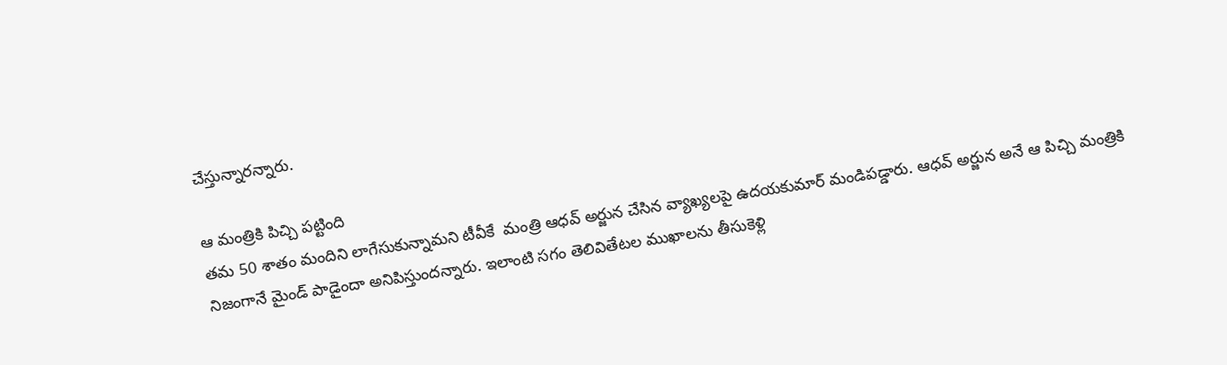చేస్తున్నారన్నారు.

ఆ మంత్రికి పిచ్చి పట్టింది
తమ 50 శాతం మందిని లాగేసుకున్నామని టీవీకే  మంత్రి ఆధవ్‌ అర్జున చేసిన వ్యాఖ్యలపై ఉదయకుమార్‌ మండిపడ్డారు. ఆధవ్‌ అర్జున అనే ఆ పిచ్చి మంత్రికి నిజంగానే మైండ్‌ పాడైందా అనిపిస్తుందన్నారు. ఇలాంటి సగం తెలివితేటల ముఖాలను తీసుకెళ్లి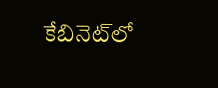కేబినెట్‌లో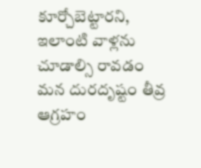కూర్చోబెట్టారని, ఇలాంటి వాళ్లను చూడాల్సి రావడం మన దురదృష్టం తీవ్ర ఆగ్రహం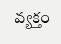వ్యక్తం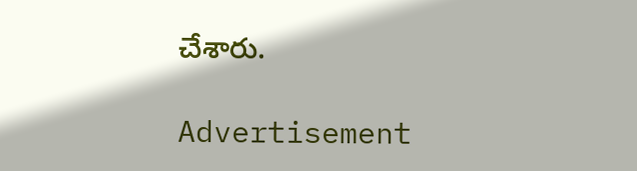చేశారు.

Advertisement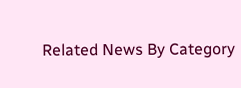Related News By Category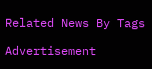Related News By Tags

Advertisement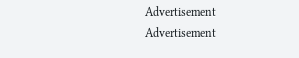Advertisement
Advertisement